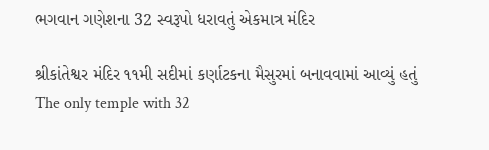ભગવાન ગણેશના 32 સ્વરૂપો ધરાવતું એકમાત્ર મંદિર

શ્રીકાંતેશ્વર મંદિર ૧૧મી સદીમાં કર્ણાટકના મૈસુરમાં બનાવવામાં આવ્યું હતું
The only temple with 32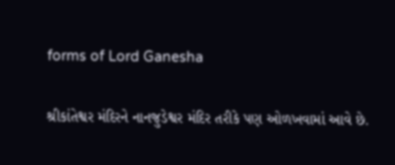forms of Lord Ganesha

શ્રીકાંતેશ્વર મંદિરને નાનજુડેશ્વર મંદિર તરીકે પણ ઓળખવામાં આવે છે.